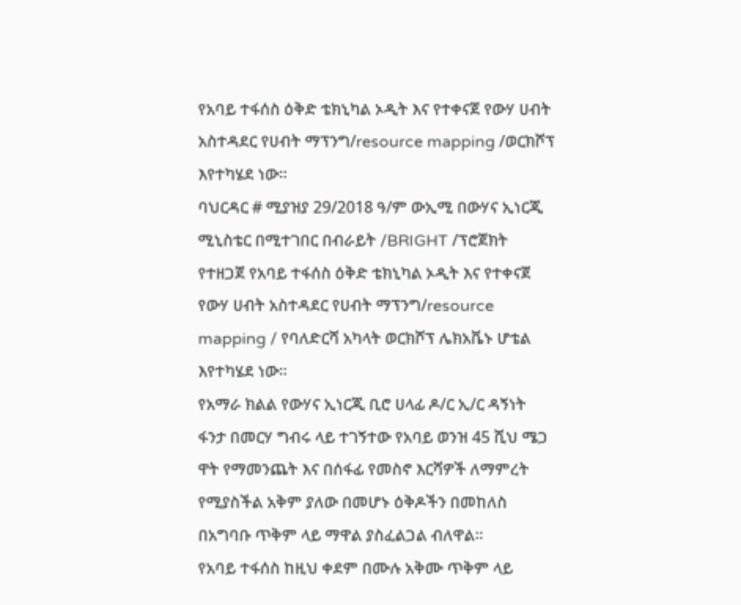የአባይ ተፋሰስ ዕቅድ ቴክኒካል ኦዲት እና የተቀናጀ የውሃ ሀብት አስተዳደር የሀብት ማፕንግ/resource mapping /ወርክሾፕ እየተካሄደ ነው።
ባህርዳር # ሚያዝያ 29/2018 ዓ/ም ውኢሚ በውሃና ኢነርጂ ሚኒስቴር በሚተገበር በብራይት /BRIGHT /ፕሮጀክት የተዘጋጀ የአባይ ተፋሰስ ዕቅድ ቴክኒካል ኦዲት እና የተቀናጀ የውሃ ሀብት አስተዳደር የሀብት ማፕንግ/resource mapping / የባለድርሻ አካላት ወርክሾፕ ሌክአቬኑ ሆቴል እየተካሄደ ነው።
የአማራ ክልል የውሃና ኢነርጂ ቢሮ ሀላፊ ዶ/ር ኢ/ር ዳኝነት ፋንታ በመርሃ ግብሩ ላይ ተገኝተው የአባይ ወንዝ 45 ሺህ ሜጋ ዋት የማመንጨት እና በሰፋፊ የመስኖ እርሻዎች ለማምረት የሚያስችል አቅም ያለው በመሆኑ ዕቅዶችን በመከለስ በአግባቡ ጥቅም ላይ ማዋል ያስፈልጋል ብለዋል።
የአባይ ተፋሰስ ከዚህ ቀደም በሙሉ አቅሙ ጥቅም ላይ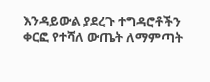እንዳይውል ያደረጉ ተግዳሮቶችን ቀርፎ የተሻለ ውጤት ለማምጣት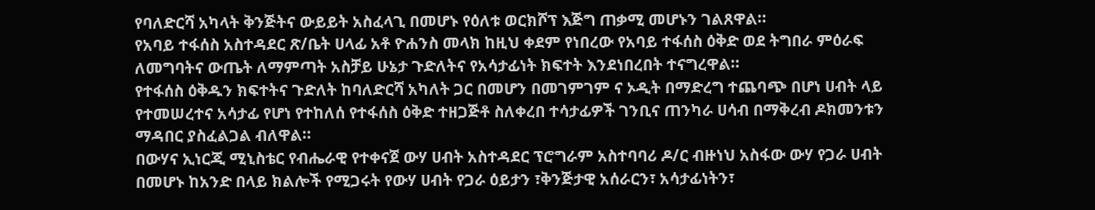የባለድርሻ አካላት ቅንጅትና ውይይት አስፈላጊ በመሆኑ የዕለቱ ወርክሾፕ እጅግ ጠቃሚ መሆኑን ገልጸዋል።
የአባይ ተፋሰስ አስተዳደር ጽ/ቤት ሀላፊ አቶ ዮሐንስ መላክ ከዚህ ቀደም የነበረው የአባይ ተፋሰስ ዕቅድ ወደ ትግበራ ምዕራፍ ለመግባትና ውጤት ለማምጣት አስቻይ ሁኔታ ጉድለትና የአሳታፊነት ክፍተት እንደነበረበት ተናግረዋል።
የተፋሰስ ዕቅዱን ክፍተትና ጉድለት ከባለድርሻ አካለት ጋር በመሆን በመገምገም ና ኦዲት በማድረግ ተጨባጭ በሆነ ሀብት ላይ የተመሠረተና አሳታፊ የሆነ የተከለሰ የተፋሰስ ዕቅድ ተዘጋጅቶ ስለቀረበ ተሳታፊዎች ገንቢና ጠንካራ ሀሳብ በማቅረብ ዶክመንቱን ማዳበር ያስፈልጋል ብለዋል።
በውሃና ኢነርጂ ሚኒስቴር የብሔራዊ የተቀናጀ ውሃ ሀብት አስተዳደር ፕሮግራም አስተባባሪ ዶ/ር ብዙነህ አስፋው ውሃ የጋራ ሀብት በመሆኑ ከአንድ በላይ ክልሎች የሚጋሩት የውሃ ሀብት የጋራ ዕይታን ፣ቅንጅታዊ አሰራርን፣ አሳታፊነትን፣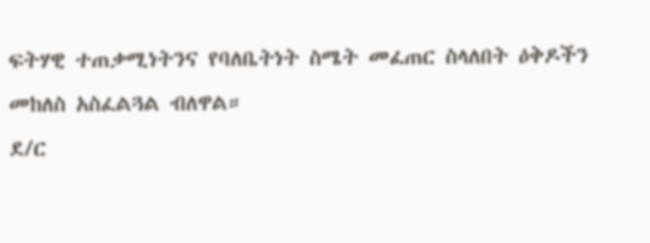ፍትሃዊ ተጠቃሚነትንና የባለቤትነት ስሜት መፈጠር ስላለበት ዕቅዶችን መከለስ አስፈልጓል ብለዋል።
ደ/ር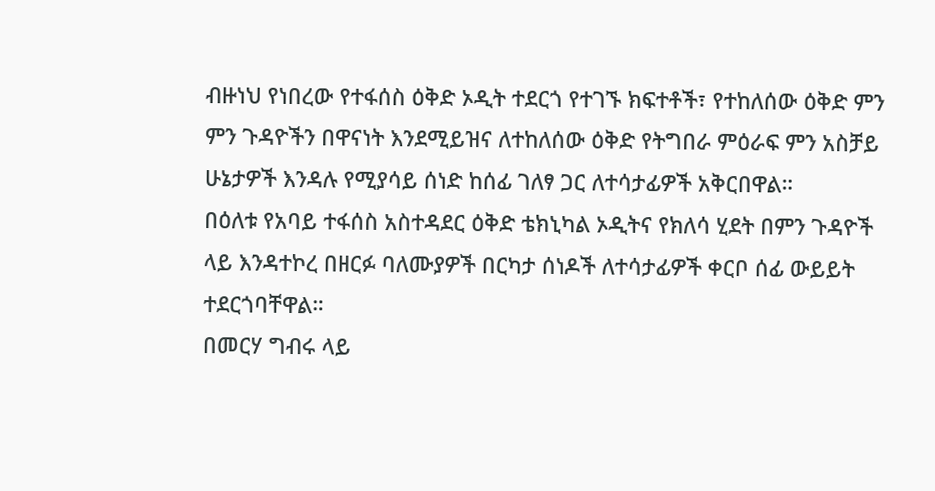ብዙነህ የነበረው የተፋሰስ ዕቅድ ኦዲት ተደርጎ የተገኙ ክፍተቶች፣ የተከለሰው ዕቅድ ምን ምን ጉዳዮችን በዋናነት እንደሚይዝና ለተከለሰው ዕቅድ የትግበራ ምዕራፍ ምን አስቻይ ሁኔታዎች እንዳሉ የሚያሳይ ሰነድ ከሰፊ ገለፃ ጋር ለተሳታፊዎች አቅርበዋል።
በዕለቱ የአባይ ተፋሰስ አስተዳደር ዕቅድ ቴክኒካል ኦዲትና የክለሳ ሂደት በምን ጉዳዮች ላይ እንዳተኮረ በዘርፉ ባለሙያዎች በርካታ ሰነዶች ለተሳታፊዎች ቀርቦ ሰፊ ውይይት ተደርጎባቸዋል።
በመርሃ ግብሩ ላይ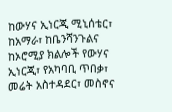ከውሃና ኢነርጂ ሚኒሰቴር፣ ከአማራ፣ ከቤንሻንጉልና ከኦሮሚያ ክልሎች የውሃና ኢነርጂ፣ የአካባቢ ጥበቃ፣ መሬት አስተዳደር፣ መስኖና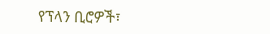የፕላን ቢሮዎች፣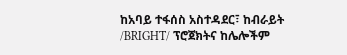ከአባይ ተፋሰስ አስተዳደር፣ ከብራይት /BRIGHT/ ፕሮጀክትና ከሌሎችም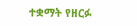ተቋማት የዘርፉ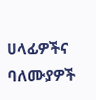ሀላፊዎችና ባለሙያዎች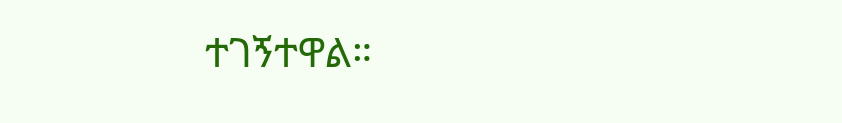ተገኝተዋል።